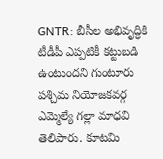GNTR: బీసీల అభివృద్ధికి టీడీపీ ఎప్పటికీ కట్టుబడి ఉంటుందని గుంటూరు పశ్చిమ నియోజకవర్గ ఎమ్మెల్యే గల్లా మాధవి తెలిపారు. కూటమి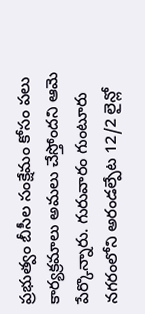ప్రభుత్వం బీసీల సంక్షేమం కోసం పలు కార్యక్రమాలు అమలు చేస్తోందని ఆమె పేర్కొన్నారు. గురువారం గుంటూరు నగరంలోని అరండల్పేట 12/2 లైన్లో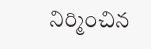నిర్మించిన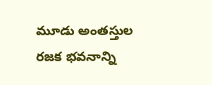మూడు అంతస్తుల రజక భవనాన్ని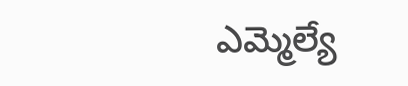ఎమ్మెల్యే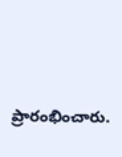ప్రారంభించారు.